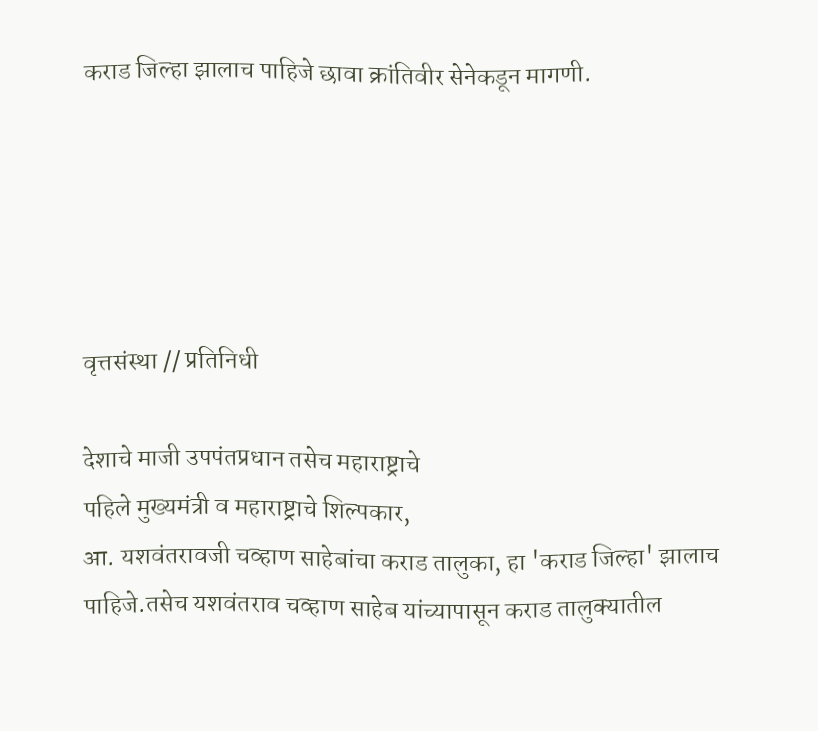कराड जिल्हा झालाच पाहिजे छावा क्रांतिवीर सेनेकडून मागणी.





वृत्तसंस्था // प्रतिनिधी

देशाचे माजी उपपंतप्रधान तसेच महाराष्ट्राचे
पहिले मुख्यमंत्री व महाराष्ट्राचे शिल्पकार,
आ. यशवंतरावजी चव्हाण साहेबांचा कराड तालुका, हा 'कराड जिल्हा' झालाच पाहिजे.तसेच यशवंतराव चव्हाण साहेब यांच्यापासून कराड तालुक्यातील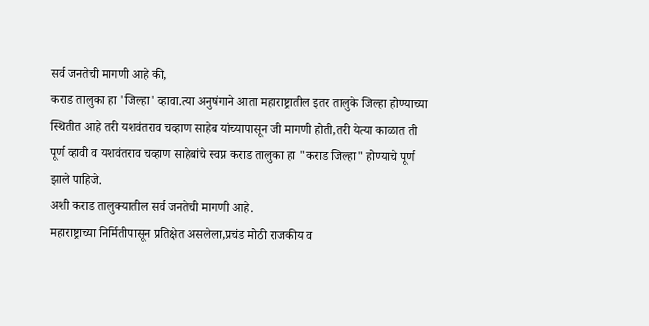सर्व जनतेची मागणी आहे की,
कराड तालुका हा 'जिल्हा' व्हावा.त्या अनुषंगाने आता महाराष्ट्रातील इतर तालुके जिल्हा होण्याच्या स्थितीत आहे तरी यशवंतराव चव्हाण साहेब यांच्यापासून जी मागणी होती,तरी येत्या काळात ती पूर्ण व्हावी व यशवंतराव चव्हाण साहेबांचे स्वप्न कराड तालुका हा "कराड जिल्हा" होण्याचे पूर्ण झाले पाहिजे.
अशी कराड तालुक्यातील सर्व जनतेची मागणी आहे.
महाराष्ट्राच्या निर्मितीपासून प्रतिक्षेत असलेला,प्रचंड मोठी राजकीय व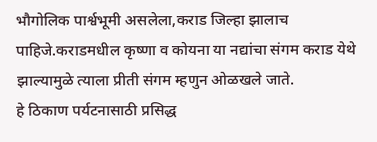भौगोलिक पार्श्वभूमी असलेला,कराड जिल्हा झालाच पाहिजे.कराडमधील कृष्णा व कोयना या नद्यांचा संगम कराड येथे झाल्यामुळे त्याला प्रीती संगम म्हणुन ओळखले जाते.
हे ठिकाण पर्यटनासाठी प्रसिद्ध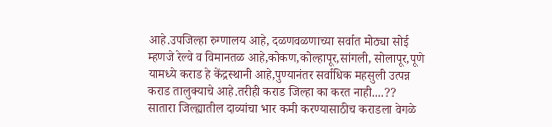आहे.उपजिल्हा रुग्णालय आहे, दळणवळणाच्या सर्वात मोठ्या सोई म्हणजे रेल्वे व विमानतळ आहे,कोकण,कोल्हापूर,सांगली, सोलापूर,पूणे यामध्ये कराड हे केंद्रस्थानी आहे,पुण्यानंतर सर्वाधिक महसुली उत्पन्न कराड तालुक्याचे आहे.तरीही कराड जिल्हा का करत नाही....??
सातारा जिल्ह्यातील दाव्यांचा भार कमी करण्यासाठीच कराडला वेगळे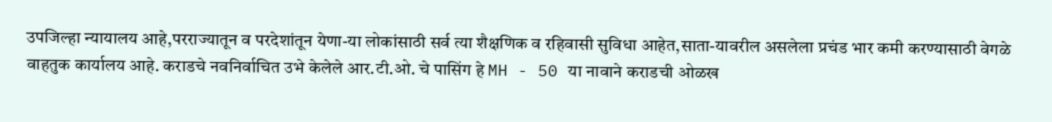उपजिल्हा न्यायालय आहे,परराज्यातून व परदेशांतून येणा-या लोकांसाठी सर्व त्या शैक्षणिक व रहिवासी सुविधा आहेत,साता-यावरील असलेला प्रचंड भार कमी करण्यासाठी वेगळे वाहतुक कार्यालय आहे. कराडचे नवनिर्वाचित उभे केलेले आर.टी.ओ. चे पासिंग हे MH - 50 या नावाने कराडची ओळख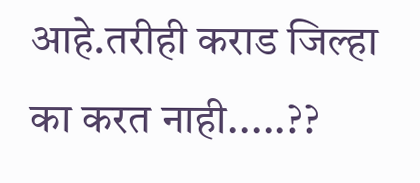आहे.तरीही कराड जिल्हा का करत नाही.....??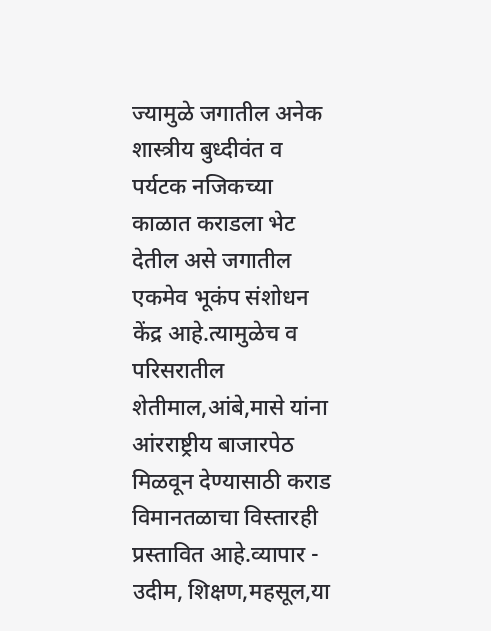ज्यामुळे जगातील अनेक शास्त्रीय बुध्दीवंत व पर्यटक नजिकच्या काळात कराडला भेट देतील असे जगातील एकमेव भूकंप संशोधन केंद्र आहे.त्यामुळेच व परिसरातील शेतीमाल,आंबे,मासे यांना आंरराष्ट्रीय बाजारपेठ मिळवून देण्यासाठी कराड विमानतळाचा विस्तारही प्रस्तावित आहे.व्यापार - उदीम, शिक्षण,महसूल,या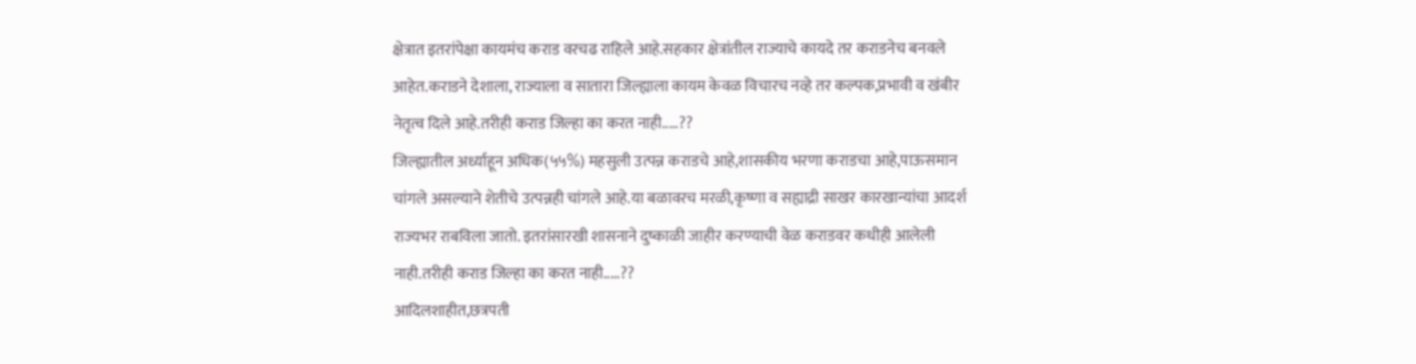क्षेत्रात इतरांपेक्षा कायमंच कराड वरचढ राहिले आहे.सहकार क्षेत्रांतील राज्याचे कायदे तर कराडनेच बनवले आहेत.कराडने देशाला, राज्याला व सातारा जिल्ह्याला कायम केवळ विचारच नव्हे तर कल्पक,प्रभावी व खंबीर नेतृत्व दिले आहे.तरीही कराड जिल्हा का करत नाही.....??
जिल्ह्यातील अर्ध्याहून अधिक(५५%) महसुली उत्पन्न कराडचे आहे,शासकीय भरणा कराडचा आहे,पाऊसमान चांगले असल्याने शेतीचे उत्पन्नही चांगले आहे.या बळावरच मरळी,कृष्णा व सह्याद्री साखर कारखान्यांचा आदर्श राज्यभर राबविला जातो. इतरांसारखी शासनाने दुष्काळी जाहीर करण्याची वेळ कराडवर कधीही आलेली नाही.तरीही कराड जिल्हा का करत नाही.....??
आदिलशाहीत,छत्रपती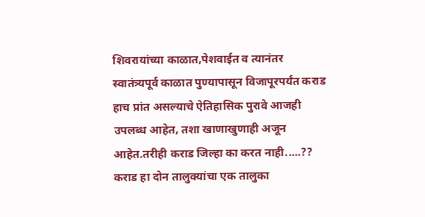शिवरायांच्या काळात,पेशवाईत व त्यानंतर स्वातंत्र्यपूर्व काळात पुण्यापासून विजापूरपर्यंत कराड हाच प्रांत असल्याचे ऐतिहासिक पुरावे आजही उपलब्ध आहेत, तशा खाणाखुणाही अजून आहेत.तरीही कराड जिल्हा का करत नाही.....??
कराड हा दोन तालुक्यांचा एक तालुका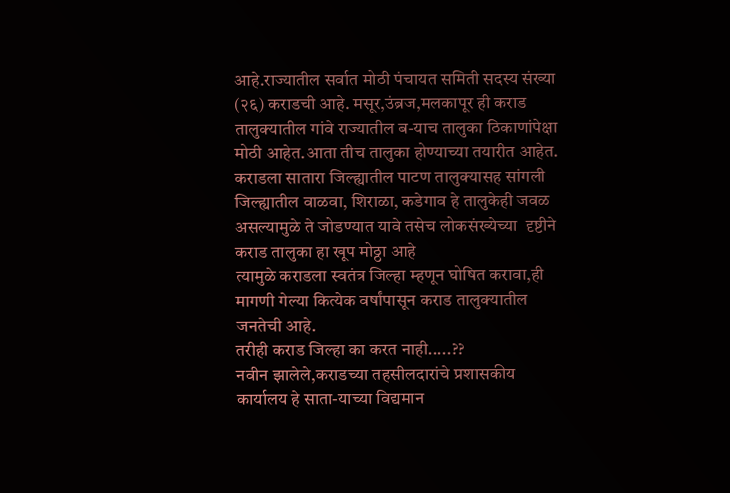आहे.राज्यातील सर्वात मोठी पंचायत समिती सदस्य संख्या (२६) कराडची आहे. मसूर,उंब्रज,मलकापूर ही कराड तालुक्यातील गांवे राज्यातील ब-याच तालुका ठिकाणांपेक्षा मोठी आहेत.आता तीच तालुका होण्याच्या तयारीत आहेत. कराडला सातारा जिल्ह्यातील पाटण तालुक्यासह सांगली जिल्ह्यातील वाळवा, शिराळा, कडेगाव हे तालुकेही जवळ असल्यामुळे ते जोडण्यात यावे तसेच लोकसंख्येच्या  दृष्टीने कराड तालुका हा खूप मोठ्ठा आहे
त्यामुळे कराडला स्वतंत्र जिल्हा म्हणून घोषित करावा,ही मागणी गेल्या कित्येक वर्षांपासून कराड तालुक्यातील जनतेची आहे.
तरीही कराड जिल्हा का करत नाही.....??
नवीन झालेले,कराडच्या तहसीलदारांचे प्रशासकीय कार्यालय हे साता-याच्या विद्यमान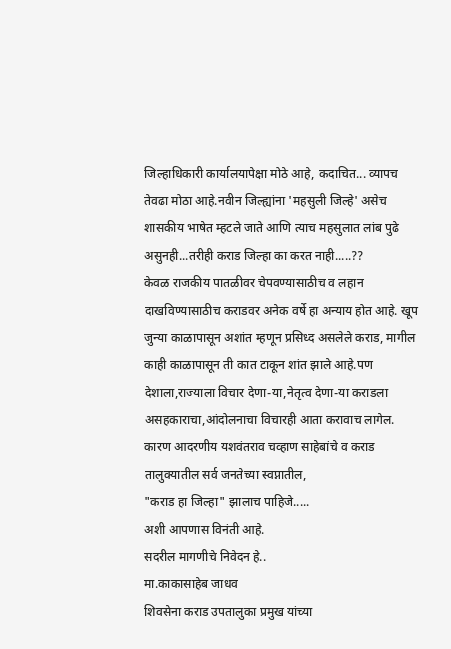जिल्हाधिकारी कार्यालयापेक्षा मोठे आहे, कदाचित... व्यापच तेवढा मोठा आहे.नवीन जिल्ह्यांना 'महसुली जिल्हे' असेच शासकीय भाषेत म्हटले जाते आणि त्याच महसुलात लांब पुढे असुनही...तरीही कराड जिल्हा का करत नाही.....??
केवळ राजकीय पातळीवर चेपवण्यासाठीच व लहान दाखविण्यासाठीच कराडवर अनेक वर्षे हा अन्याय होत आहे. खूप जुन्या काळापासून अशांत म्हणून प्रसिध्द असलेले कराड, मागील काही काळापासून ती कात टाकून शांत झाले आहे.पण देशाला,राज्याला विचार देणा-या,नेतृत्व देणा-या कराडला असहकाराचा,आंदोलनाचा विचारही आता करावाच लागेल. कारण आदरणीय यशवंतराव चव्हाण साहेबांचे व कराड तालुक्यातील सर्व जनतेच्या स्वप्नातील,
"कराड हा जिल्हा" झालाच पाहिजे.....
अशी आपणास विनंती आहे.
सदरील मागणीचे निवेदन हे..
मा.काकासाहेब जाधव
शिवसेना कराड उपतालुका प्रमुख यांच्या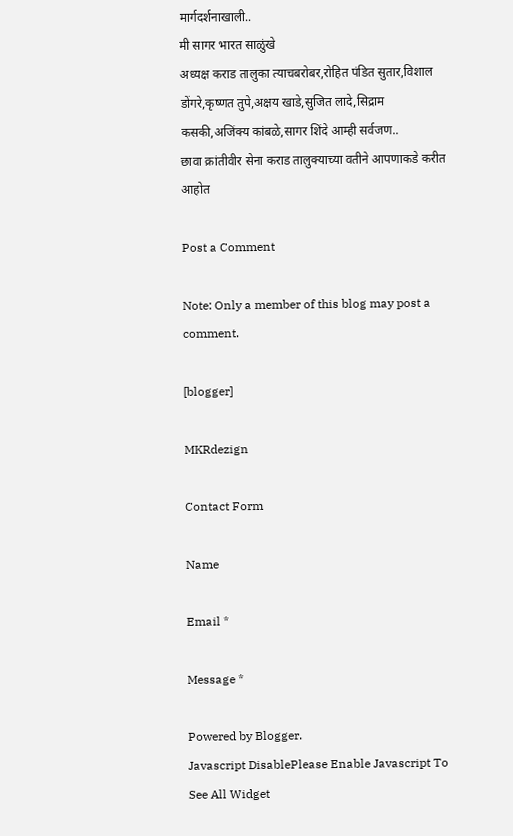मार्गदर्शनाखाली..
मी सागर भारत साळुंखे
अध्यक्ष कराड तालुका त्याचबरोबर,रोहित पंडित सुतार,विशाल डोंगरे,कृष्णत तुपे,अक्षय खाडे,सुजित लादे,सिद्राम कसकी,अजिंक्य कांबळे,सागर शिंदे आम्ही सर्वजण..
छावा क्रांतीवीर सेना कराड तालुक्याच्या वतीने आपणाकडे करीत आहोत

Post a Comment

Note: Only a member of this blog may post a comment.

[blogger]

MKRdezign

Contact Form

Name

Email *

Message *

Powered by Blogger.
Javascript DisablePlease Enable Javascript To See All Widget